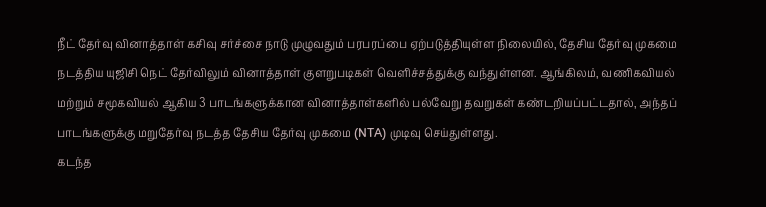நீட் தேர்வு வினாத்தாள் கசிவு சர்ச்சை நாடு முழுவதும் பரபரப்பை ஏற்படுத்தியுள்ள நிலையில், தேசிய தேர்வு முகமை நடத்திய யுஜிசி நெட் தேர்விலும் வினாத்தாள் குளறுபடிகள் வெளிச்சத்துக்கு வந்துள்ளன. ஆங்கிலம், வணிகவியல் மற்றும் சமூகவியல் ஆகிய 3 பாடங்களுக்கான வினாத்தாள்களில் பல்வேறு தவறுகள் கண்டறியப்பட்டதால், அந்தப் பாடங்களுக்கு மறுதேர்வு நடத்த தேசிய தேர்வு முகமை (NTA) முடிவு செய்துள்ளது.
கடந்த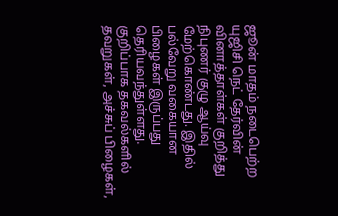ஜூன் மாதம் நடைபெற்ற யுஜிசி நெட் தேர்வின் வினாத்தாள்கள் குறித்து நிபுணர் குழு ஆய்வு மேற்கொண்டது. இதில் பல்வேறு வகையான பிழைகள் இருப்பது தெரியவந்துள்ளது. குறிப்பாக தகவல்களில் தவறுகள், அச்சுப் பிழைகள்,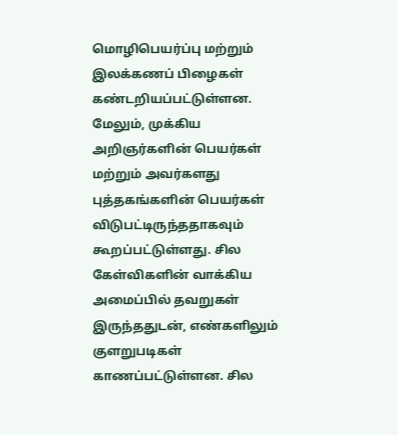மொழிபெயர்ப்பு மற்றும் இலக்கணப் பிழைகள் கண்டறியப்பட்டுள்ளன.
மேலும், முக்கிய அறிஞர்களின் பெயர்கள் மற்றும் அவர்களது புத்தகங்களின் பெயர்கள் விடுபட்டிருந்ததாகவும் கூறப்பட்டுள்ளது. சில கேள்விகளின் வாக்கிய அமைப்பில் தவறுகள் இருந்ததுடன், எண்களிலும் குளறுபடிகள் காணப்பட்டுள்ளன. சில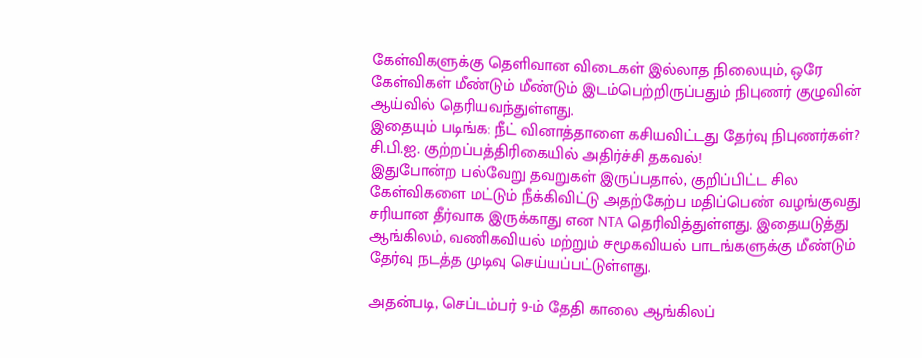கேள்விகளுக்கு தெளிவான விடைகள் இல்லாத நிலையும், ஒரே கேள்விகள் மீண்டும் மீண்டும் இடம்பெற்றிருப்பதும் நிபுணர் குழுவின் ஆய்வில் தெரியவந்துள்ளது.
இதையும் படிங்க: நீட் வினாத்தாளை கசியவிட்டது தேர்வு நிபுணர்கள்? சி.பி.ஐ. குற்றப்பத்திரிகையில் அதிர்ச்சி தகவல்!
இதுபோன்ற பல்வேறு தவறுகள் இருப்பதால், குறிப்பிட்ட சில கேள்விகளை மட்டும் நீக்கிவிட்டு அதற்கேற்ப மதிப்பெண் வழங்குவது சரியான தீர்வாக இருக்காது என NTA தெரிவித்துள்ளது. இதையடுத்து ஆங்கிலம், வணிகவியல் மற்றும் சமூகவியல் பாடங்களுக்கு மீண்டும் தேர்வு நடத்த முடிவு செய்யப்பட்டுள்ளது.

அதன்படி, செப்டம்பர் 9-ம் தேதி காலை ஆங்கிலப்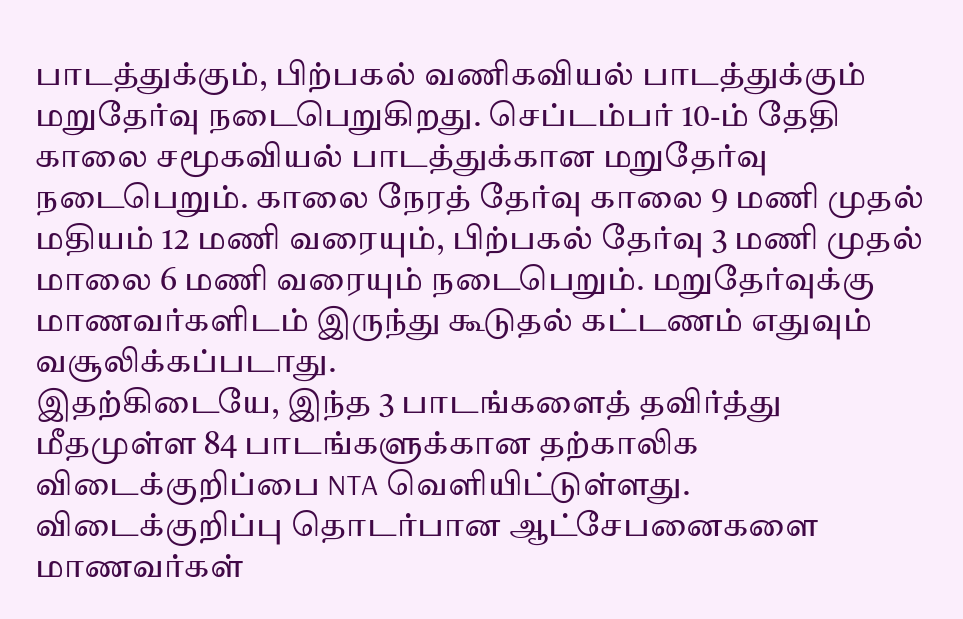பாடத்துக்கும், பிற்பகல் வணிகவியல் பாடத்துக்கும் மறுதேர்வு நடைபெறுகிறது. செப்டம்பர் 10-ம் தேதி காலை சமூகவியல் பாடத்துக்கான மறுதேர்வு நடைபெறும். காலை நேரத் தேர்வு காலை 9 மணி முதல் மதியம் 12 மணி வரையும், பிற்பகல் தேர்வு 3 மணி முதல் மாலை 6 மணி வரையும் நடைபெறும். மறுதேர்வுக்கு மாணவர்களிடம் இருந்து கூடுதல் கட்டணம் எதுவும் வசூலிக்கப்படாது.
இதற்கிடையே, இந்த 3 பாடங்களைத் தவிர்த்து மீதமுள்ள 84 பாடங்களுக்கான தற்காலிக விடைக்குறிப்பை NTA வெளியிட்டுள்ளது. விடைக்குறிப்பு தொடர்பான ஆட்சேபனைகளை மாணவர்கள்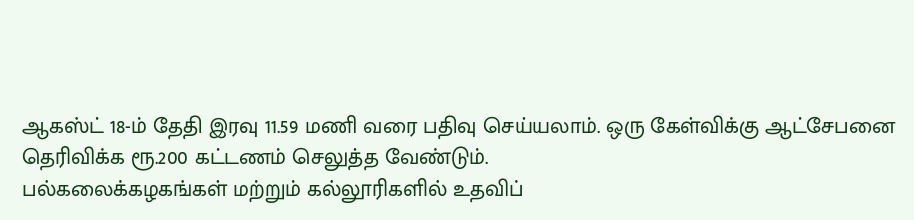ஆகஸ்ட் 18-ம் தேதி இரவு 11.59 மணி வரை பதிவு செய்யலாம். ஒரு கேள்விக்கு ஆட்சேபனை தெரிவிக்க ரூ.200 கட்டணம் செலுத்த வேண்டும்.
பல்கலைக்கழகங்கள் மற்றும் கல்லூரிகளில் உதவிப்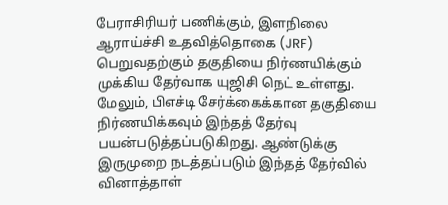பேராசிரியர் பணிக்கும், இளநிலை ஆராய்ச்சி உதவித்தொகை (JRF) பெறுவதற்கும் தகுதியை நிர்ணயிக்கும் முக்கிய தேர்வாக யுஜிசி நெட் உள்ளது. மேலும், பிஎச்டி சேர்க்கைக்கான தகுதியை நிர்ணயிக்கவும் இந்தத் தேர்வு பயன்படுத்தப்படுகிறது. ஆண்டுக்கு இருமுறை நடத்தப்படும் இந்தத் தேர்வில் வினாத்தாள்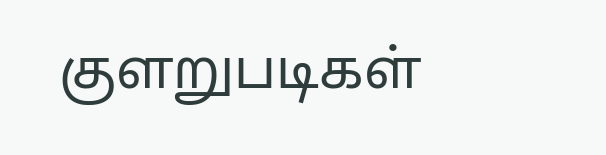குளறுபடிகள்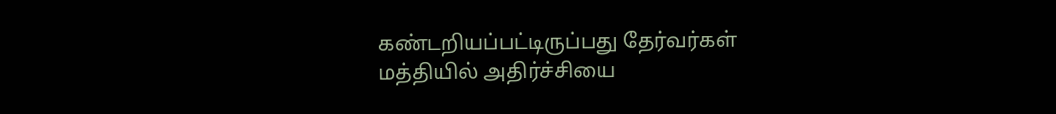கண்டறியப்பட்டிருப்பது தேர்வர்கள் மத்தியில் அதிர்ச்சியை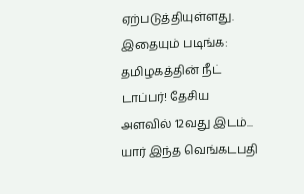ஏற்படுத்தியுள்ளது.
இதையும் படிங்க: தமிழகத்தின் நீட் டாப்பர்! தேசிய அளவில் 12வது இடம்... யார் இந்த வெங்கடபதி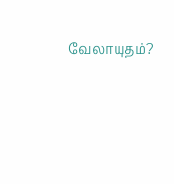வேலாயுதம்?